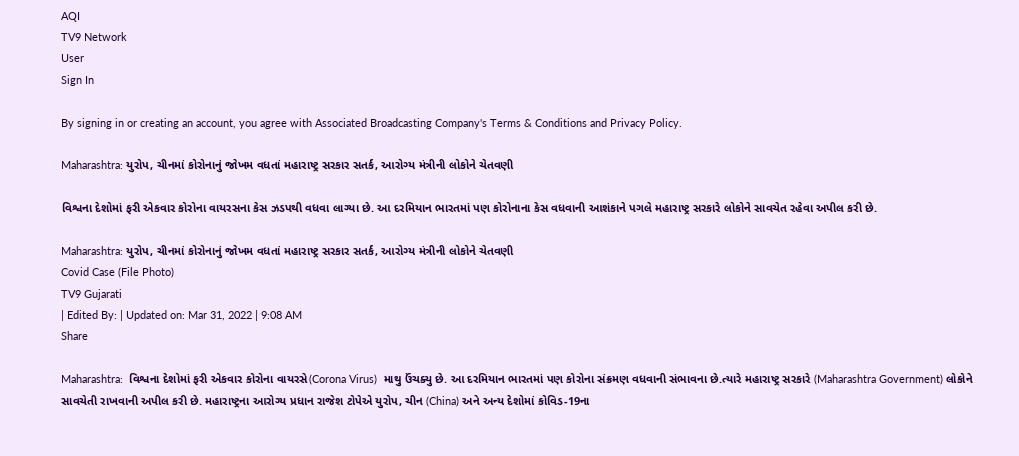AQI
TV9 Network
User
Sign In

By signing in or creating an account, you agree with Associated Broadcasting Company's Terms & Conditions and Privacy Policy.

Maharashtra: યુરોપ, ચીનમાં કોરોનાનું જોખમ વધતાં મહારાષ્ટ્ર સરકાર સતર્ક, આરોગ્ય મંત્રીની લોકોને ચેતવણી

વિશ્વના દેશોમાં ફરી એકવાર કોરોના વાયરસના કેસ ઝડપથી વધવા લાગ્યા છે. આ દરમિયાન ભારતમાં પણ કોરોનાના કેસ વધવાની આશંકાને પગલે મહારાષ્ટ્ર સરકારે લોકોને સાવચેત રહેવા અપીલ કરી છે.

Maharashtra: યુરોપ, ચીનમાં કોરોનાનું જોખમ વધતાં મહારાષ્ટ્ર સરકાર સતર્ક, આરોગ્ય મંત્રીની લોકોને ચેતવણી
Covid Case (File Photo)
TV9 Gujarati
| Edited By: | Updated on: Mar 31, 2022 | 9:08 AM
Share

Maharashtra:  વિશ્વના દેશોમાં ફરી એકવાર કોરોના વાયરસે(Corona Virus)  માથુ ઉંચક્યુ છે. આ દરમિયાન ભારતમાં પણ કોરોના સંક્રમણ વધવાની સંભાવના છે.ત્યારે મહારાષ્ટ્ર સરકારે (Maharashtra Government) લોકોને સાવચેતી રાખવાની અપીલ કરી છે. મહારાષ્ટ્રના આરોગ્ય પ્રધાન રાજેશ ટોપેએ યુરોપ, ચીન (China) અને અન્ય દેશોમાં કોવિડ-19ના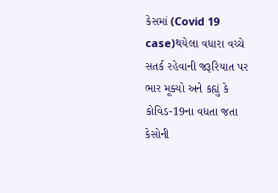કેસમાં (Covid 19 case)થયેલા વધારા વચ્ચે સતર્ક રહેવાની જરૂરિયાત પર ભાર મૂક્યો અને કહ્યું કે કોવિડ-19ના વધતા જતા કેસોની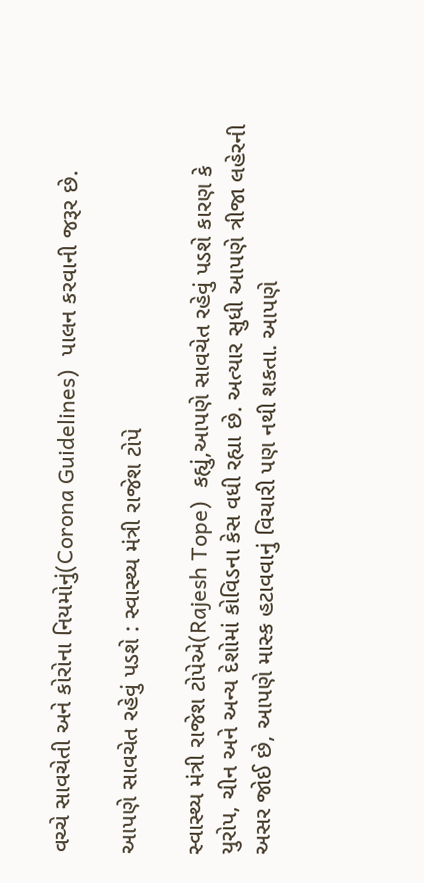વચ્ચે સાવચેતી અને કોરોના નિયમોનું(Corona Guidelines)  પાલન કરવાની જરૂર છે.

આપણે સાવચેત રહેવું પડશે : સ્વાસ્થ્ય મંત્રી રાજેશ ટોપે

સ્વાસ્થ્ય મંત્રી રાજેશ ટોપેએ(Rajesh Tope)  કહ્યું,આપણે સાવચેત રહેવું પડશે કારણ કે યુરોપ, ચીન અને અન્ય દેશોમાં કોવિડના કેસ વધી રહ્યા છે. અત્યાર સુધી આપણે ત્રીજા લહેરની અસર જોઈ છે, આપણે માસ્ક હટાવવાનું વિચારી પણ નથી શકતા. આપણે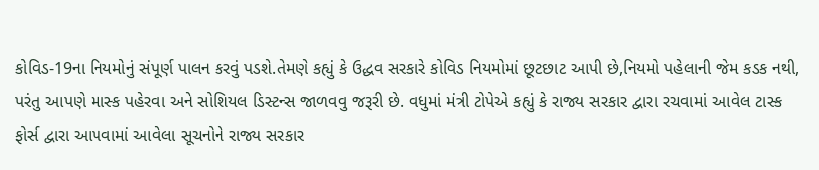કોવિડ-19ના નિયમોનું સંપૂર્ણ પાલન કરવું પડશે.તેમણે કહ્યું કે ઉદ્ધવ સરકારે કોવિડ નિયમોમાં છૂટછાટ આપી છે,નિયમો પહેલાની જેમ કડક નથી, પરંતુ આપણે માસ્ક પહેરવા અને સોશિયલ ડિસ્ટન્સ જાળવવુ જરૂરી છે. વધુમાં મંત્રી ટોપેએ કહ્યું કે રાજ્ય સરકાર દ્વારા રચવામાં આવેલ ટાસ્ક ફોર્સ દ્વારા આપવામાં આવેલા સૂચનોને રાજ્ય સરકાર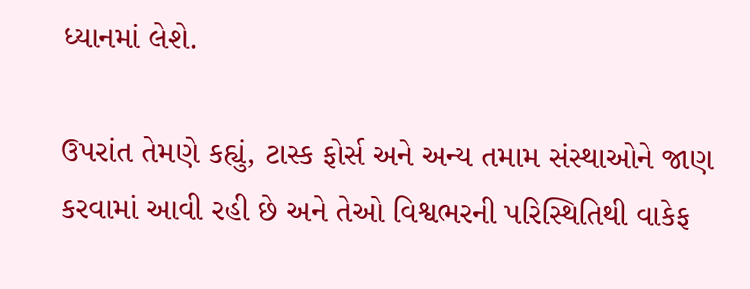ધ્યાનમાં લેશે.

ઉપરાંત તેમણે કહ્યું, ટાસ્ક ફોર્સ અને અન્ય તમામ સંસ્થાઓને જાણ કરવામાં આવી રહી છે અને તેઓ વિશ્વભરની પરિસ્થિતિથી વાકેફ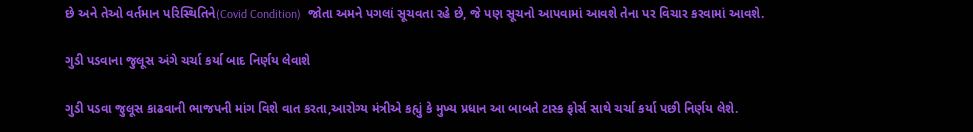છે અને તેઓ વર્તમાન પરિસ્થિતિને(Covid Condition)  જોતા અમને પગલાં સૂચવતા રહે છે, જે પણ સૂચનો આપવામાં આવશે તેના પર વિચાર કરવામાં આવશે.

ગુડી પડવાના જુલૂસ અંગે ચર્ચા કર્યા બાદ નિર્ણય લેવાશે

ગુડી પડવા જુલૂસ કાઢવાની ભાજપની માંગ વિશે વાત કરતા,આરોગ્ય મંત્રીએ કહ્યું કે મુખ્ય પ્રધાન આ બાબતે ટાસ્ક ફોર્સ સાથે ચર્ચા કર્યા પછી નિર્ણય લેશે.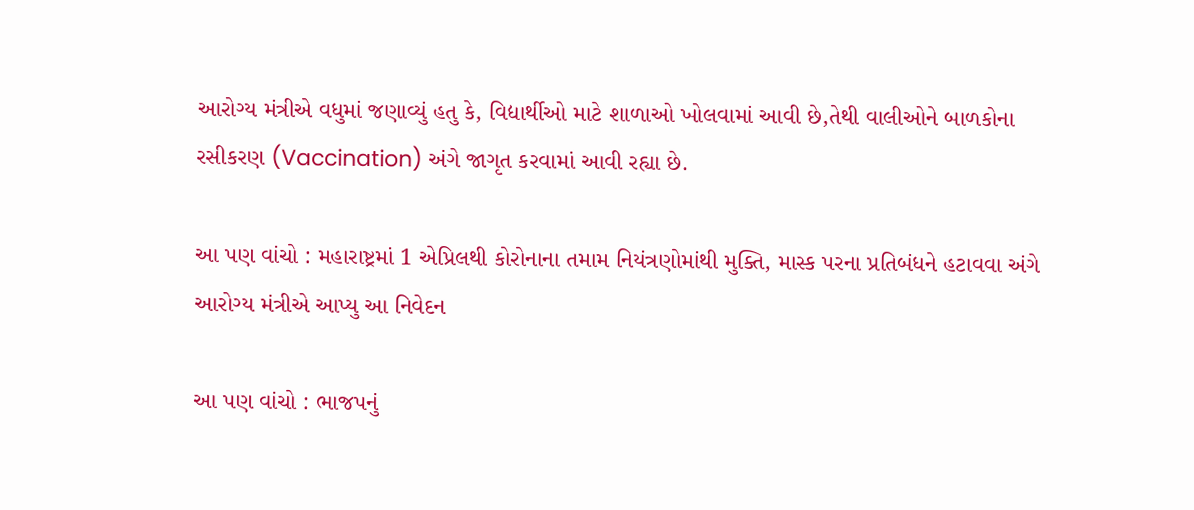આરોગ્ય મંત્રીએ વધુમાં જણાવ્યું હતુ કે, વિદ્યાર્થીઓ માટે શાળાઓ ખોલવામાં આવી છે,તેથી વાલીઓને બાળકોના રસીકરણ (Vaccination) અંગે જાગૃત કરવામાં આવી રહ્યા છે.

આ પણ વાંચો : મહારાષ્ટ્રમાં 1 એપ્રિલથી કોરોનાના તમામ નિયંત્રણોમાંથી મુક્તિ, માસ્ક પરના પ્રતિબંધને હટાવવા અંગે આરોગ્ય મંત્રીએ આપ્યુ આ નિવેદન

આ પણ વાંચો : ભાજપનું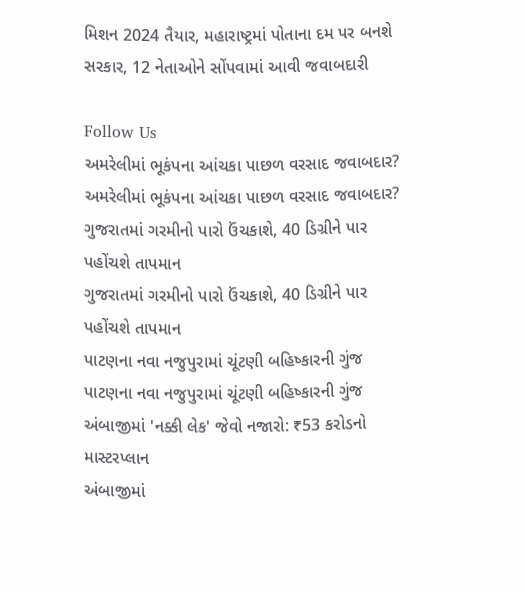મિશન 2024 તૈયાર, મહારાષ્ટ્રમાં પોતાના દમ પર બનશે સરકાર, 12 નેતાઓને સોંપવામાં આવી જવાબદારી

Follow Us
અમરેલીમાં ભૂકંપના આંચકા પાછળ વરસાદ જવાબદાર?
અમરેલીમાં ભૂકંપના આંચકા પાછળ વરસાદ જવાબદાર?
ગુજરાતમાં ગરમીનો પારો ઉંચકાશે, 40 ડિગ્રીને પાર પહોંચશે તાપમાન
ગુજરાતમાં ગરમીનો પારો ઉંચકાશે, 40 ડિગ્રીને પાર પહોંચશે તાપમાન
પાટણના નવા નજુપુરામાં ચૂંટણી બહિષ્કારની ગુંજ
પાટણના નવા નજુપુરામાં ચૂંટણી બહિષ્કારની ગુંજ
અંબાજીમાં 'નક્કી લેક' જેવો નજારો: ₹53 કરોડનો માસ્ટરપ્લાન
અંબાજીમાં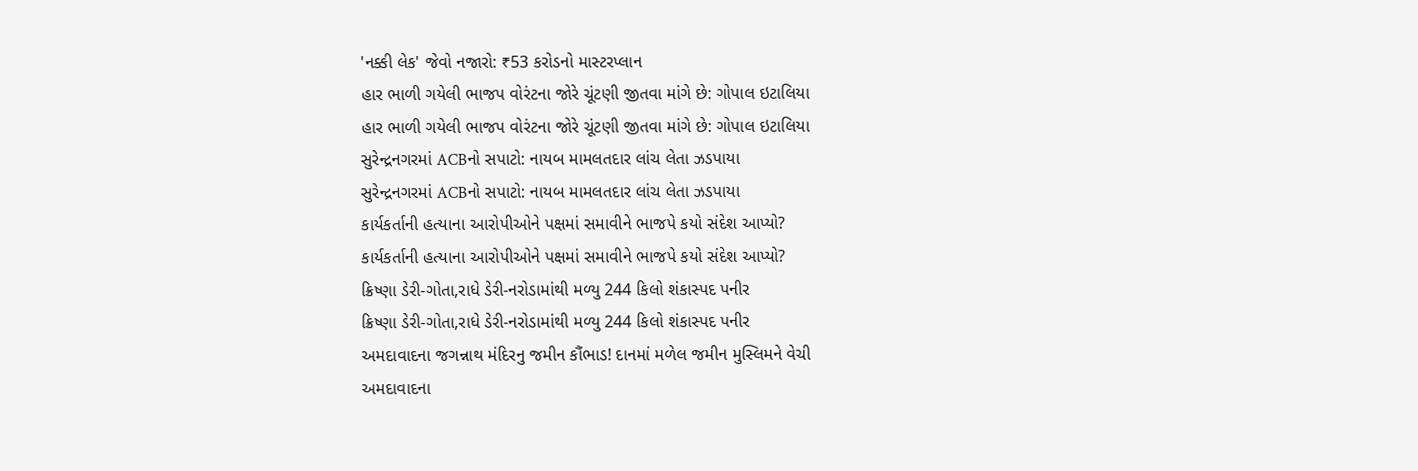'નક્કી લેક' જેવો નજારો: ₹53 કરોડનો માસ્ટરપ્લાન
હાર ભાળી ગયેલી ભાજપ વોરંટના જોરે ચૂંટણી જીતવા માંગે છે: ગોપાલ ઇટાલિયા
હાર ભાળી ગયેલી ભાજપ વોરંટના જોરે ચૂંટણી જીતવા માંગે છે: ગોપાલ ઇટાલિયા
સુરેન્દ્રનગરમાં ACBનો સપાટો: નાયબ મામલતદાર લાંચ લેતા ઝડપાયા
સુરેન્દ્રનગરમાં ACBનો સપાટો: નાયબ મામલતદાર લાંચ લેતા ઝડપાયા
કાર્યકર્તાની હત્યાના આરોપીઓને પક્ષમાં સમાવીને ભાજપે કયો સંદેશ આપ્યો?
કાર્યકર્તાની હત્યાના આરોપીઓને પક્ષમાં સમાવીને ભાજપે કયો સંદેશ આપ્યો?
ક્રિષ્ણા ડેરી-ગોતા,રાધે ડેરી-નરોડામાંથી મળ્યુ 244 કિલો શંકાસ્પદ પનીર
ક્રિષ્ણા ડેરી-ગોતા,રાધે ડેરી-નરોડામાંથી મળ્યુ 244 કિલો શંકાસ્પદ પનીર
અમદાવાદના જગન્નાથ મંદિરનુ જમીન કૌંભાડ! દાનમાં મળેલ જમીન મુસ્લિમને વેચી
અમદાવાદના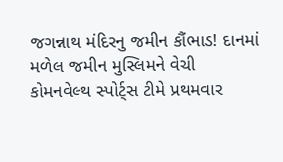જગન્નાથ મંદિરનુ જમીન કૌંભાડ! દાનમાં મળેલ જમીન મુસ્લિમને વેચી
કોમનવેલ્થ સ્પોર્ટ્સ ટીમે પ્રથમવાર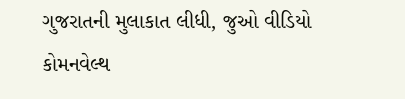ગુજરાતની મુલાકાત લીધી, જુઓ વીડિયો
કોમનવેલ્થ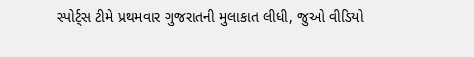સ્પોર્ટ્સ ટીમે પ્રથમવાર ગુજરાતની મુલાકાત લીધી, જુઓ વીડિયો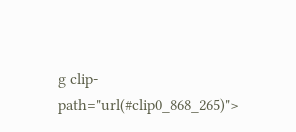g clip-path="url(#clip0_868_265)">